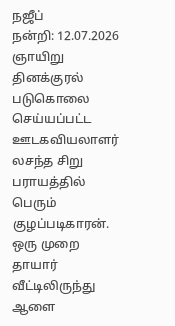நஜீப்
நன்றி: 12.07.2026 ஞாயிறு தினக்குரல்
படுகொலை செய்யப்பட்ட ஊடகவியலாளர் லசந்த சிறு பராயத்தில் பெரும் குழப்படிகாரன். ஒரு முறை தாயார் வீட்டிலிருந்து ஆளை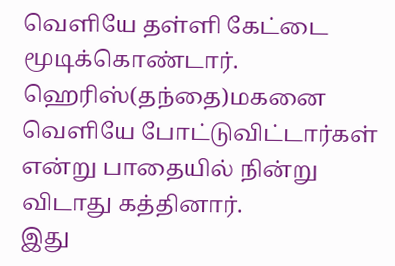வெளியே தள்ளி கேட்டை மூடிக்கொண்டார். ஹெரிஸ்(தந்தை)மகனை வெளியே போட்டுவிட்டார்கள் என்று பாதையில் நின்று விடாது கத்தினார்.
இது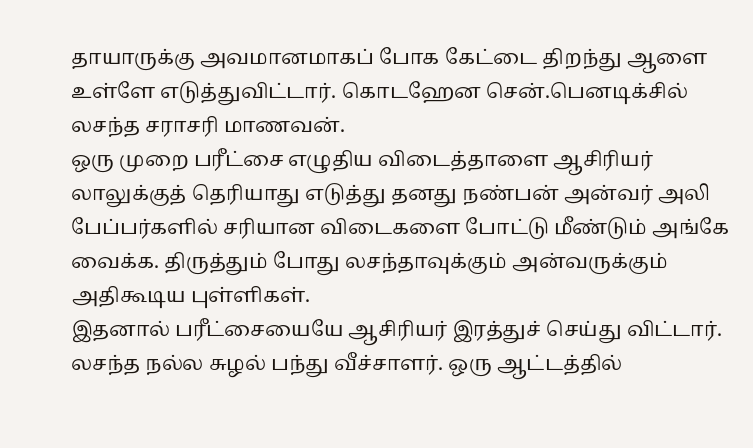தாயாருக்கு அவமானமாகப் போக கேட்டை திறந்து ஆளை உள்ளே எடுத்துவிட்டார். கொடஹேன சென்.பெனடிக்சில் லசந்த சராசரி மாணவன்.
ஒரு முறை பரீட்சை எழுதிய விடைத்தாளை ஆசிரியர் லாலுக்குத் தெரியாது எடுத்து தனது நண்பன் அன்வர் அலி பேப்பர்களில் சரியான விடைகளை போட்டு மீண்டும் அங்கே வைக்க. திருத்தும் போது லசந்தாவுக்கும் அன்வருக்கும் அதிகூடிய புள்ளிகள்.
இதனால் பரீட்சையையே ஆசிரியர் இரத்துச் செய்து விட்டார். லசந்த நல்ல சுழல் பந்து வீச்சாளர். ஒரு ஆட்டத்தில்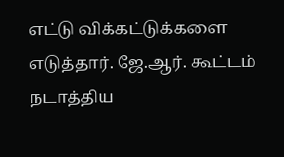எட்டு விக்கட்டுக்களை எடுத்தார். ஜே.ஆர். கூட்டம் நடாத்திய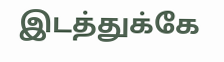இடத்துக்கே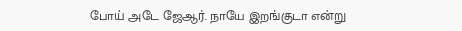போய் அடே ஜேஆர். நாயே இறங்குடா என்று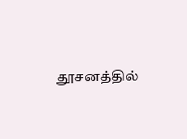தூசனத்தில்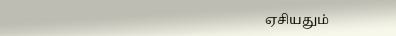ஏசியதும்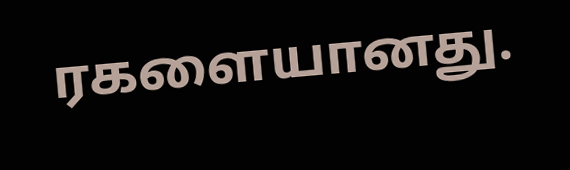ரகளையானது.